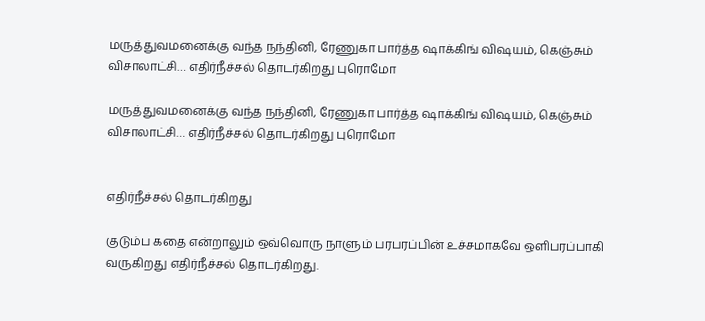மருத்துவமனைக்கு வந்த நந்தினி, ரேணுகா பார்த்த ஷாக்கிங் விஷயம், கெஞ்சும் விசாலாட்சி… எதிர்நீச்சல் தொடர்கிறது புரொமோ

மருத்துவமனைக்கு வந்த நந்தினி, ரேணுகா பார்த்த ஷாக்கிங் விஷயம், கெஞ்சும் விசாலாட்சி… எதிர்நீச்சல் தொடர்கிறது புரொமோ


எதிர்நீச்சல் தொடர்கிறது

குடும்ப கதை என்றாலும் ஒவ்வொரு நாளும் பரபரப்பின் உச்சமாகவே ஒளிபரப்பாகி வருகிறது எதிர்நீச்சல் தொடர்கிறது.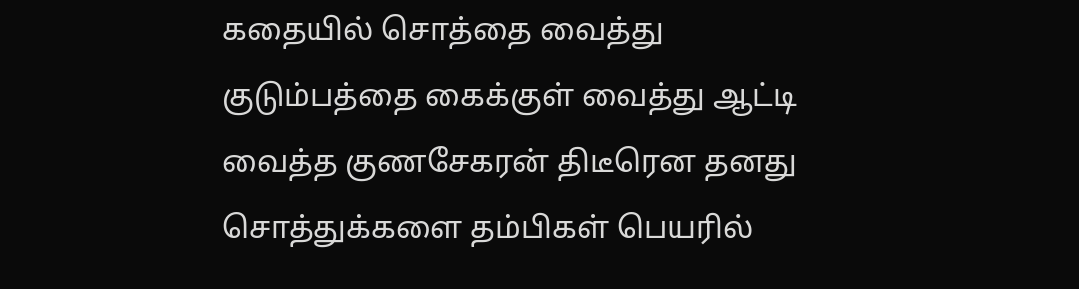கதையில் சொத்தை வைத்து குடும்பத்தை கைக்குள் வைத்து ஆட்டி வைத்த குணசேகரன் திடீரென தனது சொத்துக்களை தம்பிகள் பெயரில்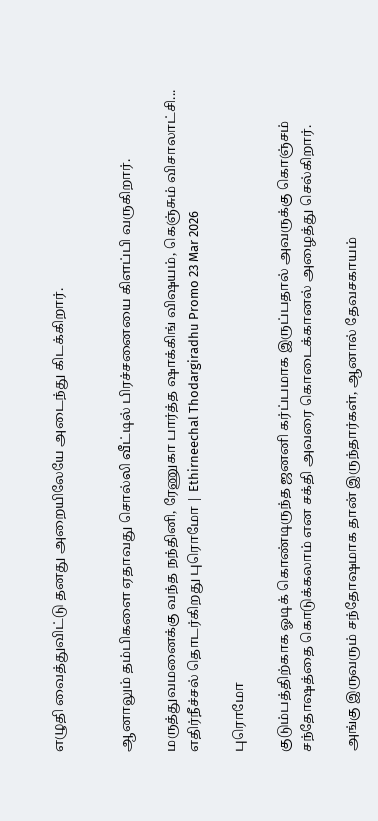எழுதி வைத்துவிட்டு தனது அறையிலேயே அடைந்து கிடக்கிறார்.


ஆனாலும் தம்பிகளை ஏதாவது சொல்லி வீட்டில் பிரச்சனையை கிளப்பி வருகிறார்.

மருத்துவமனைக்கு வந்த நந்தினி, ரேணுகா பார்த்த ஷாக்கிங் விஷயம், கெஞ்சும் விசாலாட்சி... எதிர்நீச்சல் தொடர்கிறது புரொமோ | Ethirneechal Thodargiradhu Promo 23 Mar 2026

புரொமோ

குடும்பத்திற்காக ஓடிக் கொண்டிருந்த ஜனனி கர்ப்பமாக இருப்பதால் அவருக்கு கொஞ்சம் சந்தோஷத்தை கொடுக்கலாம் என சக்தி அவரை கொடைக்கானல் அழைத்து செல்கிறார்.

அங்கு இருவரும் சந்தோஷமாக தான் இருந்தார்கள், ஆனால் தேவசகாயம்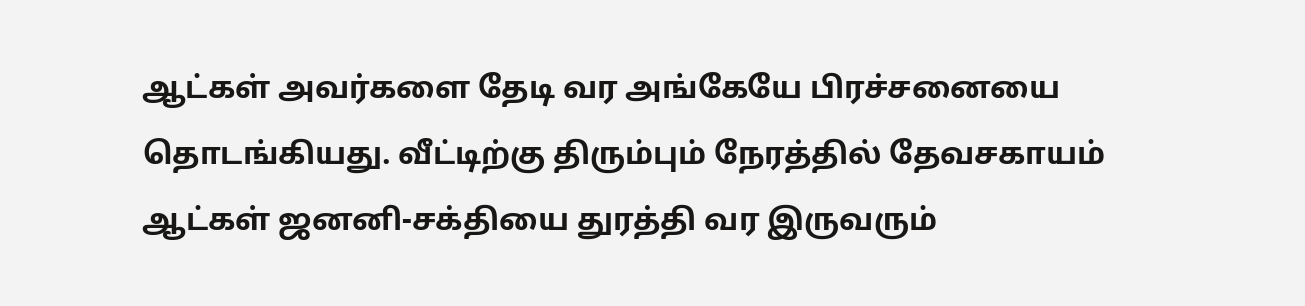ஆட்கள் அவர்களை தேடி வர அங்கேயே பிரச்சனையை தொடங்கியது. வீட்டிற்கு திரும்பும் நேரத்தில் தேவசகாயம் ஆட்கள் ஜனனி-சக்தியை துரத்தி வர இருவரும்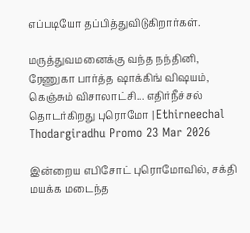எப்படியோ தப்பித்துவிடுகிறார்கள்.

மருத்துவமனைக்கு வந்த நந்தினி, ரேணுகா பார்த்த ஷாக்கிங் விஷயம், கெஞ்சும் விசாலாட்சி... எதிர்நீச்சல் தொடர்கிறது புரொமோ | Ethirneechal Thodargiradhu Promo 23 Mar 2026

இன்றைய எபிசோட் புரொமோவில், சக்தி மயக்க மடைந்த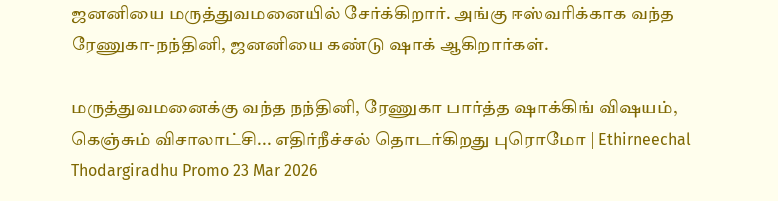ஜனனியை மருத்துவமனையில் சேர்க்கிறார். அங்கு ஈஸ்வரிக்காக வந்த ரேணுகா-நந்தினி, ஜனனியை கண்டு ஷாக் ஆகிறார்கள்.

மருத்துவமனைக்கு வந்த நந்தினி, ரேணுகா பார்த்த ஷாக்கிங் விஷயம், கெஞ்சும் விசாலாட்சி... எதிர்நீச்சல் தொடர்கிறது புரொமோ | Ethirneechal Thodargiradhu Promo 23 Mar 2026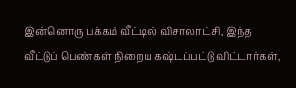இன்னொரு பக்கம் வீட்டில் விசாலாட்சி, இந்த வீட்டுப் பெண்கள் நிறைய கஷ்டப்பட்டு விட்டார்கள்,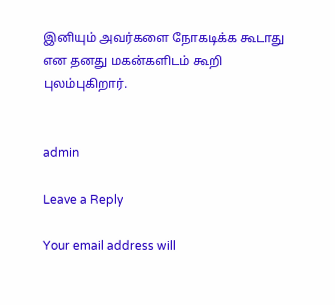இனியும் அவர்களை நோகடிக்க கூடாது என தனது மகன்களிடம் கூறி புலம்புகிறார்.


admin

Leave a Reply

Your email address will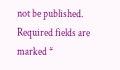not be published. Required fields are marked *